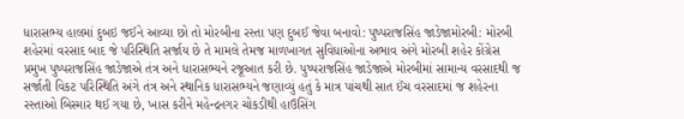ધારાસભ્ય હાલમાં દુબઇ જઈને આવ્યા છો તો મોરબીના રસ્તા પણ દુબઈ જેવા બનાવો: પુષ્પરાજસિંહ જાડેજામોરબી: મોરબી શહેરમાં વરસાદ બાદ જે પરિસ્થિતિ સર્જાય છે તે મામલે તેમજ માળખાગત સુવિધાઓના અભાવ અંગે મોરબી શહેર કોંગ્રેસ પ્રમુખ પુષ્પરાજસિંહ જાડેજાએ તંત્ર અને ધારાસભ્યને રજૂઆત કરી છે. પુષ્પરાજસિંહ જાડેજાએ મોરબીમાં સામાન્ય વરસાદથી જ સર્જાતી વિકટ પરિસ્થિતિ અંગે તંત્ર અને સ્થાનિક ધારાસભ્યને જણાવ્યું હતું કે માત્ર પાંચથી સાત ઈંચ વરસાદમાં જ શહેરના રસ્તાઓ બિસ્માર થઈ ગયા છે, ખાસ કરીને મહેન્દ્રનગર ચોકડીથી હાઉસિંગ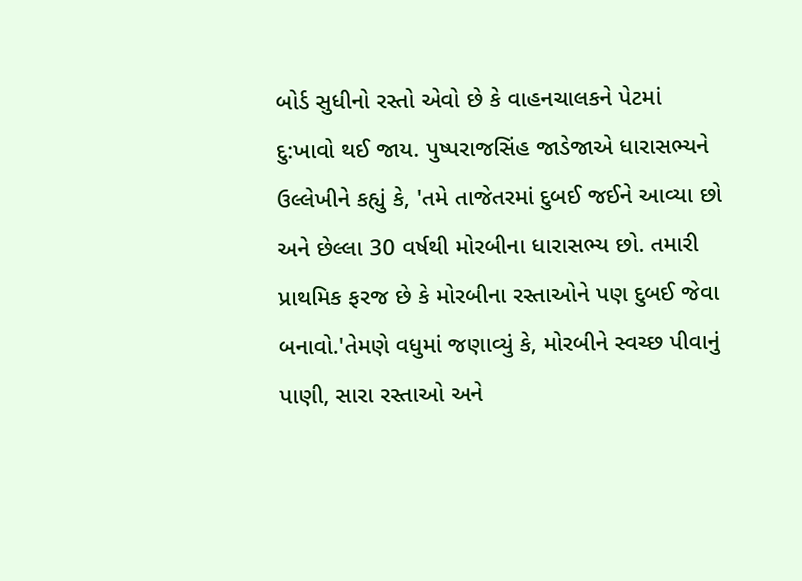બોર્ડ સુધીનો રસ્તો એવો છે કે વાહનચાલકને પેટમાં દુ:ખાવો થઈ જાય. પુષ્પરાજસિંહ જાડેજાએ ધારાસભ્યને ઉલ્લેખીને કહ્યું કે, 'તમે તાજેતરમાં દુબઈ જઈને આવ્યા છો અને છેલ્લા 30 વર્ષથી મોરબીના ધારાસભ્ય છો. તમારી પ્રાથમિક ફરજ છે કે મોરબીના રસ્તાઓને પણ દુબઈ જેવા બનાવો.'તેમણે વધુમાં જણાવ્યું કે, મોરબીને સ્વચ્છ પીવાનું પાણી, સારા રસ્તાઓ અને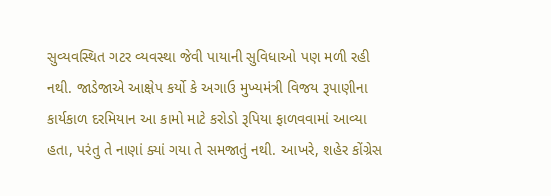સુવ્યવસ્થિત ગટર વ્યવસ્થા જેવી પાયાની સુવિધાઓ પણ મળી રહી નથી. જાડેજાએ આક્ષેપ કર્યો કે અગાઉ મુખ્યમંત્રી વિજય રૂપાણીના કાર્યકાળ દરમિયાન આ કામો માટે કરોડો રૂપિયા ફાળવવામાં આવ્યા હતા, પરંતુ તે નાણાં ક્યાં ગયા તે સમજાતું નથી. આખરે, શહેર કોંગ્રેસ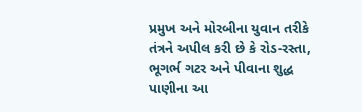પ્રમુખ અને મોરબીના યુવાન તરીકે તંત્રને અપીલ કરી છે કે રોડ-રસ્તા, ભૂગર્ભ ગટર અને પીવાના શુદ્ધ પાણીના આ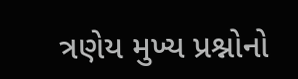ત્રણેય મુખ્ય પ્રશ્નોનો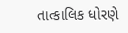તાત્કાલિક ધોરણે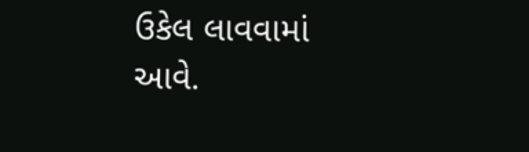ઉકેલ લાવવામાં આવે.